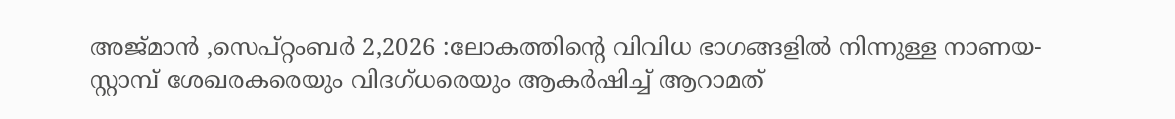അജ്മാൻ ,സെപ്റ്റംബർ 2,2026 :ലോകത്തിന്റെ വിവിധ ഭാഗങ്ങളിൽ നിന്നുള്ള നാണയ-സ്റ്റാമ്പ് ശേഖരകരെയും വിദഗ്ധരെയും ആകർഷിച്ച് ആറാമത്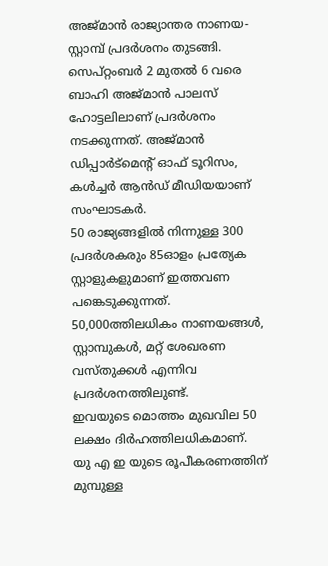അജ്മാൻ രാജ്യാന്തര നാണയ-സ്റ്റാമ്പ് പ്രദർശനം തുടങ്ങി. സെപ്റ്റംബർ 2 മുതൽ 6 വരെ ബാഹി അജ്മാൻ പാലസ് ഹോട്ടലിലാണ് പ്രദർശനം നടക്കുന്നത്. അജ്മാൻ ഡിപ്പാർട്മെന്റ് ഓഫ് ടൂറിസം, കൾച്ചർ ആൻഡ് മീഡിയയാണ് സംഘാടകർ.
50 രാജ്യങ്ങളിൽ നിന്നുള്ള 300 പ്രദർശകരും 85ഓളം പ്രത്യേക സ്റ്റാളുകളുമാണ് ഇത്തവണ പങ്കെടുക്കുന്നത്.
50,000ത്തിലധികം നാണയങ്ങൾ, സ്റ്റാമ്പുകൾ, മറ്റ് ശേഖരണ വസ്തുക്കൾ എന്നിവ പ്രദർശനത്തിലുണ്ട്.
ഇവയുടെ മൊത്തം മുഖവില 50 ലക്ഷം ദിർഹത്തിലധികമാണ്.
യു എ ഇ യുടെ രൂപീകരണത്തിന് മുമ്പുള്ള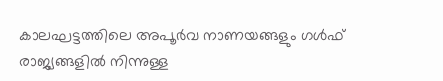കാലഘട്ടത്തിലെ അപൂർവ നാണയങ്ങളും ഗൾഫ് രാജ്യങ്ങളിൽ നിന്നുള്ള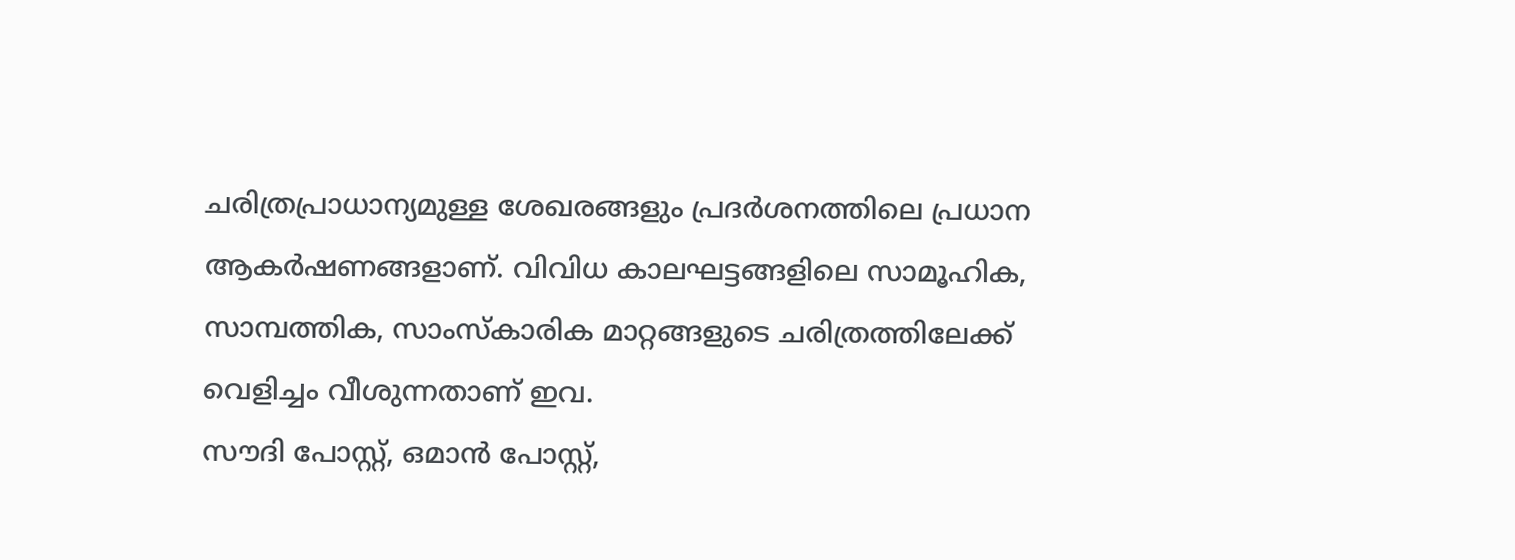ചരിത്രപ്രാധാന്യമുള്ള ശേഖരങ്ങളും പ്രദർശനത്തിലെ പ്രധാന ആകർഷണങ്ങളാണ്. വിവിധ കാലഘട്ടങ്ങളിലെ സാമൂഹിക, സാമ്പത്തിക, സാംസ്കാരിക മാറ്റങ്ങളുടെ ചരിത്രത്തിലേക്ക് വെളിച്ചം വീശുന്നതാണ് ഇവ.
സൗദി പോസ്റ്റ്, ഒമാൻ പോസ്റ്റ്,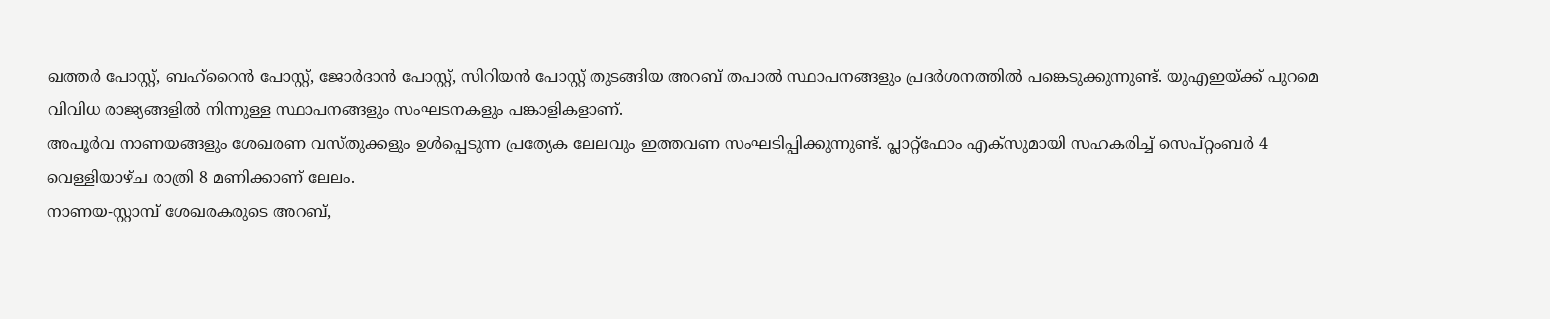ഖത്തർ പോസ്റ്റ്, ബഹ്റൈൻ പോസ്റ്റ്, ജോർദാൻ പോസ്റ്റ്, സിറിയൻ പോസ്റ്റ് തുടങ്ങിയ അറബ് തപാൽ സ്ഥാപനങ്ങളും പ്രദർശനത്തിൽ പങ്കെടുക്കുന്നുണ്ട്. യുഎഇയ്ക്ക് പുറമെ വിവിധ രാജ്യങ്ങളിൽ നിന്നുള്ള സ്ഥാപനങ്ങളും സംഘടനകളും പങ്കാളികളാണ്.
അപൂർവ നാണയങ്ങളും ശേഖരണ വസ്തുക്കളും ഉൾപ്പെടുന്ന പ്രത്യേക ലേലവും ഇത്തവണ സംഘടിപ്പിക്കുന്നുണ്ട്. പ്ലാറ്റ്ഫോം എക്സുമായി സഹകരിച്ച് സെപ്റ്റംബർ 4 വെള്ളിയാഴ്ച രാത്രി 8 മണിക്കാണ് ലേലം.
നാണയ-സ്റ്റാമ്പ് ശേഖരകരുടെ അറബ്,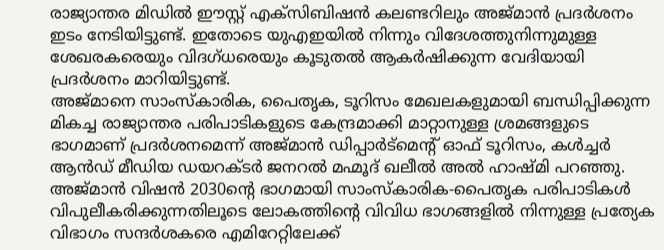രാജ്യാന്തര മിഡിൽ ഈസ്റ്റ് എക്സിബിഷൻ കലണ്ടറിലും അജ്മാൻ പ്രദർശനം ഇടം നേടിയിട്ടുണ്ട്. ഇതോടെ യുഎഇയിൽ നിന്നും വിദേശത്തുനിന്നുമുള്ള ശേഖരകരെയും വിദഗ്ധരെയും കൂടുതൽ ആകർഷിക്കുന്ന വേദിയായി പ്രദർശനം മാറിയിട്ടുണ്ട്.
അജ്മാനെ സാംസ്കാരിക, പൈതൃക, ടൂറിസം മേഖലകളുമായി ബന്ധിപ്പിക്കുന്ന മികച്ച രാജ്യാന്തര പരിപാടികളുടെ കേന്ദ്രമാക്കി മാറ്റാനുള്ള ശ്രമങ്ങളുടെ ഭാഗമാണ് പ്രദർശനമെന്ന് അജ്മാൻ ഡിപ്പാർട്മെന്റ് ഓഫ് ടൂറിസം, കൾച്ചർ ആൻഡ് മീഡിയ ഡയറക്ടർ ജനറൽ മഹ്മൂദ് ഖലീൽ അൽ ഹാഷ്മി പറഞ്ഞു.
അജ്മാൻ വിഷൻ 2030ന്റെ ഭാഗമായി സാംസ്കാരിക-പൈതൃക പരിപാടികൾ വിപുലീകരിക്കുന്നതിലൂടെ ലോകത്തിന്റെ വിവിധ ഭാഗങ്ങളിൽ നിന്നുള്ള പ്രത്യേക വിഭാഗം സന്ദർശകരെ എമിറേറ്റിലേക്ക്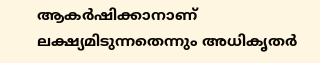ആകർഷിക്കാനാണ് ലക്ഷ്യമിടുന്നതെന്നും അധികൃതർ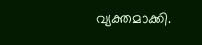വ്യക്തമാക്കി.